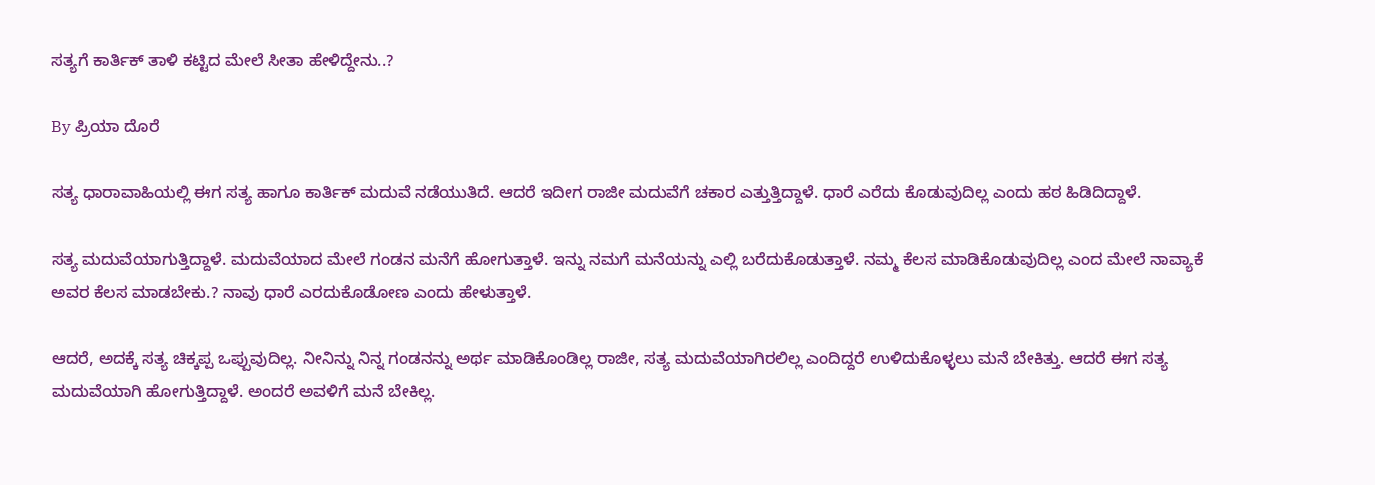ಸತ್ಯಗೆ ಕಾರ್ತಿಕ್ ತಾಳಿ ಕಟ್ಟಿದ ಮೇಲೆ ಸೀತಾ ಹೇಳಿದ್ದೇನು..?

By ಪ್ರಿಯಾ ದೊರೆ

ಸತ್ಯ ಧಾರಾವಾಹಿಯಲ್ಲಿ ಈಗ ಸತ್ಯ ಹಾಗೂ ಕಾರ್ತಿಕ್ ಮದುವೆ ನಡೆಯುತಿದೆ. ಆದರೆ ಇದೀಗ ರಾಜೀ ಮದುವೆಗೆ ಚಕಾರ ಎತ್ತುತ್ತಿದ್ದಾಳೆ. ಧಾರೆ ಎರೆದು ಕೊಡುವುದಿಲ್ಲ ಎಂದು ಹಠ ಹಿಡಿದಿದ್ದಾಳೆ.

ಸತ್ಯ ಮದುವೆಯಾಗುತ್ತಿದ್ದಾಳೆ. ಮದುವೆಯಾದ ಮೇಲೆ ಗಂಡನ ಮನೆಗೆ ಹೋಗುತ್ತಾಳೆ. ಇನ್ನು ನಮಗೆ ಮನೆಯನ್ನು ಎಲ್ಲಿ ಬರೆದುಕೊಡುತ್ತಾಳೆ. ನಮ್ಮ ಕೆಲಸ ಮಾಡಿಕೊಡುವುದಿಲ್ಲ ಎಂದ ಮೇಲೆ ನಾವ್ಯಾಕೆ ಅವರ ಕೆಲಸ ಮಾಡಬೇಕು.? ನಾವು ಧಾರೆ ಎರದುಕೊಡೋಣ ಎಂದು ಹೇಳುತ್ತಾಳೆ.

ಆದರೆ, ಅದಕ್ಕೆ ಸತ್ಯ ಚಿಕ್ಕಪ್ಪ ಒಪ್ಪುವುದಿಲ್ಲ. ನೀನಿನ್ನು ನಿನ್ನ ಗಂಡನನ್ನು ಅರ್ಥ ಮಾಡಿಕೊಂಡಿಲ್ಲ ರಾಜೀ, ಸತ್ಯ ಮದುವೆಯಾಗಿರಲಿಲ್ಲ ಎಂದಿದ್ದರೆ ಉಳಿದುಕೊಳ್ಳಲು ಮನೆ ಬೇಕಿತ್ತು. ಆದರೆ ಈಗ ಸತ್ಯ ಮದುವೆಯಾಗಿ ಹೋಗುತ್ತಿದ್ದಾಳೆ. ಅಂದರೆ ಅವಳಿಗೆ ಮನೆ ಬೇಕಿಲ್ಲ.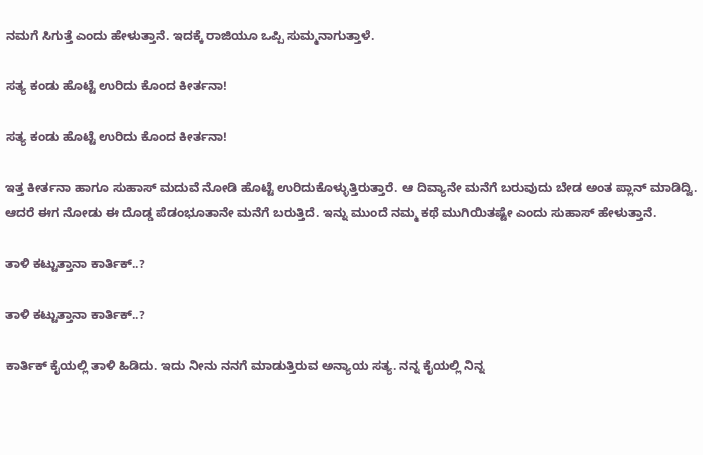ನಮಗೆ ಸಿಗುತ್ತೆ ಎಂದು ಹೇಳುತ್ತಾನೆ. ಇದಕ್ಕೆ ರಾಜಿಯೂ ಒಪ್ಪಿ ಸುಮ್ಮನಾಗುತ್ತಾಳೆ.

ಸತ್ಯ ಕಂಡು ಹೊಟ್ಟೆ ಉರಿದು ಕೊಂದ ಕೀರ್ತನಾ!

ಸತ್ಯ ಕಂಡು ಹೊಟ್ಟೆ ಉರಿದು ಕೊಂದ ಕೀರ್ತನಾ!

ಇತ್ತ ಕೀರ್ತನಾ ಹಾಗೂ ಸುಹಾಸ್ ಮದುವೆ ನೋಡಿ ಹೊಟ್ಟೆ ಉರಿದುಕೊಳ್ಳುತ್ತಿರುತ್ತಾರೆ. ಆ ದಿವ್ಯಾನೇ ಮನೆಗೆ ಬರುವುದು ಬೇಡ ಅಂತ ಪ್ಲಾನ್ ಮಾಡಿದ್ವಿ. ಆದರೆ ಈಗ ನೋಡು ಈ ದೊಡ್ಡ ಪೆಡಂಭೂತಾನೇ ಮನೆಗೆ ಬರುತ್ತಿದೆ. ಇನ್ನು ಮುಂದೆ ನಮ್ಮ ಕಥೆ ಮುಗಿಯಿತಷ್ಟೇ ಎಂದು ಸುಹಾಸ್ ಹೇಳುತ್ತಾನೆ.

ತಾಳಿ ಕಟ್ಟುತ್ತಾನಾ ಕಾರ್ತಿಕ್..?

ತಾಳಿ ಕಟ್ಟುತ್ತಾನಾ ಕಾರ್ತಿಕ್..?

ಕಾರ್ತಿಕ್ ಕೈಯಲ್ಲಿ ತಾಳಿ ಹಿಡಿದು. ಇದು ನೀನು ನನಗೆ ಮಾಡುತ್ತಿರುವ ಅನ್ಯಾಯ ಸತ್ಯ. ನನ್ನ ಕೈಯಲ್ಲಿ ನಿನ್ನ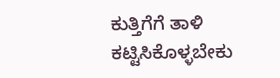ಕುತ್ತಿಗೆಗೆ ತಾಳಿ ಕಟ್ಟಿಸಿಕೊಳ್ಳಬೇಕು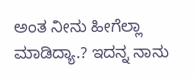ಅಂತ ನೀನು ಹೀಗೆಲ್ಲಾ ಮಾಡಿದ್ಯಾ.? ಇದನ್ನ ನಾನು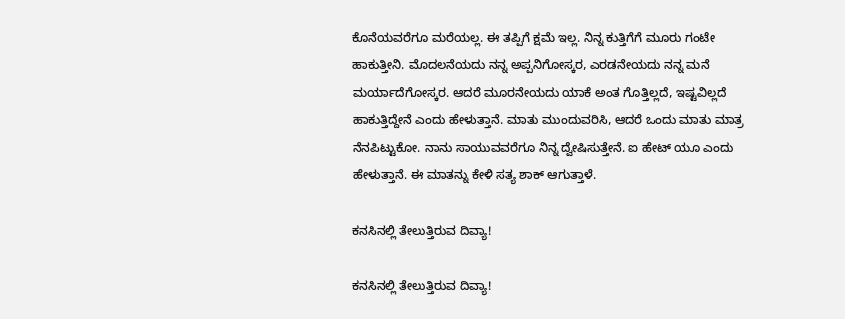ಕೊನೆಯವರೆಗೂ ಮರೆಯಲ್ಲ. ಈ ತಪ್ಪಿಗೆ ಕ್ಷಮೆ ಇಲ್ಲ. ನಿನ್ನ ಕುತ್ತಿಗೆಗೆ ಮೂರು ಗಂಟೇ ಹಾಕುತ್ತೀನಿ. ಮೊದಲನೆಯದು ನನ್ನ ಅಪ್ಪನಿಗೋಸ್ಕರ, ಎರಡನೇಯದು ನನ್ನ ಮನೆ ಮರ್ಯಾದೆಗೋಸ್ಕರ. ಆದರೆ ಮೂರನೇಯದು ಯಾಕೆ ಅಂತ ಗೊತ್ತಿಲ್ಲದೆ, ಇಷ್ಟವಿಲ್ಲದೆ ಹಾಕುತ್ತಿದ್ದೇನೆ ಎಂದು ಹೇಳುತ್ತಾನೆ. ಮಾತು ಮುಂದುವರಿಸಿ, ಆದರೆ ಒಂದು ಮಾತು ಮಾತ್ರ ನೆನಪಿಟ್ಟುಕೋ. ನಾನು ಸಾಯುವವರೆಗೂ ನಿನ್ನ ದ್ವೇಷಿಸುತ್ತೇನೆ. ಐ ಹೇಟ್ ಯೂ ಎಂದು ಹೇಳುತ್ತಾನೆ. ಈ ಮಾತನ್ನು ಕೇಳಿ ಸತ್ಯ ಶಾಕ್ ಆಗುತ್ತಾಳೆ.

ಕನಸಿನಲ್ಲಿ ತೇಲುತ್ತಿರುವ ದಿವ್ಯಾ!

ಕನಸಿನಲ್ಲಿ ತೇಲುತ್ತಿರುವ ದಿವ್ಯಾ!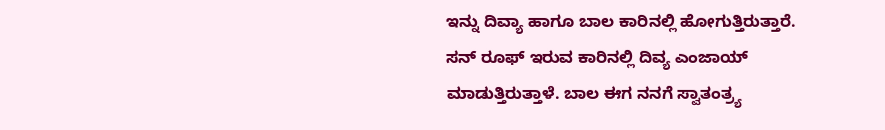ಇನ್ನು ದಿವ್ಯಾ ಹಾಗೂ ಬಾಲ ಕಾರಿನಲ್ಲಿ ಹೋಗುತ್ತಿರುತ್ತಾರೆ. ಸನ್ ರೂಫ್ ಇರುವ ಕಾರಿನಲ್ಲಿ ದಿವ್ಯ ಎಂಜಾಯ್ ಮಾಡುತ್ತಿರುತ್ತಾಳೆ. ಬಾಲ ಈಗ ನನಗೆ ಸ್ವಾತಂತ್ರ್ಯ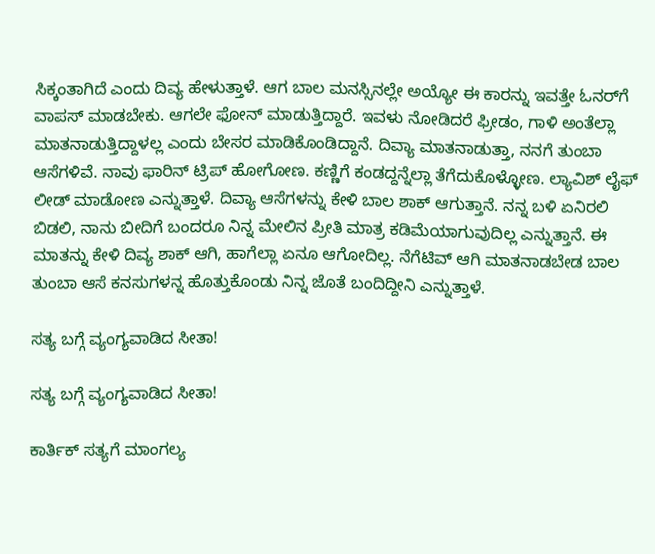ಸಿಕ್ಕಂತಾಗಿದೆ ಎಂದು ದಿವ್ಯ ಹೇಳುತ್ತಾಳೆ. ಆಗ ಬಾಲ ಮನಸ್ಸಿನಲ್ಲೇ ಅಯ್ಯೋ ಈ ಕಾರನ್ನು ಇವತ್ತೇ ಓನರ್‌ಗೆ ವಾಪಸ್ ಮಾಡಬೇಕು. ಆಗಲೇ ಫೋನ್ ಮಾಡುತ್ತಿದ್ದಾರೆ. ಇವಳು ನೋಡಿದರೆ ಫ್ರೀಡಂ, ಗಾಳಿ ಅಂತೆಲ್ಲಾ ಮಾತನಾಡುತ್ತಿದ್ದಾಳಲ್ಲ ಎಂದು ಬೇಸರ ಮಾಡಿಕೊಂಡಿದ್ದಾನೆ. ದಿವ್ಯಾ ಮಾತನಾಡುತ್ತಾ, ನನಗೆ ತುಂಬಾ ಆಸೆಗಳಿವೆ. ನಾವು ಫಾರಿನ್ ಟ್ರಿಪ್ ಹೋಗೋಣ. ಕಣ್ಣಿಗೆ ಕಂಡದ್ದನ್ನೆಲ್ಲಾ ತೆಗೆದುಕೊಳ್ಳೋಣ. ಲ್ಯಾವಿಶ್ ಲೈಫ್ ಲೀಡ್ ಮಾಡೋಣ ಎನ್ನುತ್ತಾಳೆ. ದಿವ್ಯಾ ಆಸೆಗಳನ್ನು ಕೇಳಿ ಬಾಲ ಶಾಕ್ ಆಗುತ್ತಾನೆ. ನನ್ನ ಬಳಿ ಏನಿರಲಿ ಬಿಡಲಿ, ನಾನು ಬೀದಿಗೆ ಬಂದರೂ ನಿನ್ನ ಮೇಲಿನ ಪ್ರೀತಿ ಮಾತ್ರ ಕಡಿಮೆಯಾಗುವುದಿಲ್ಲ ಎನ್ನುತ್ತಾನೆ. ಈ ಮಾತನ್ನು ಕೇಳಿ ದಿವ್ಯ ಶಾಕ್ ಆಗಿ, ಹಾಗೆಲ್ಲಾ ಏನೂ ಆಗೋದಿಲ್ಲ. ನೆಗೆಟಿವ್ ಆಗಿ ಮಾತನಾಡಬೇಡ ಬಾಲ ತುಂಬಾ ಆಸೆ ಕನಸುಗಳನ್ನ ಹೊತ್ತುಕೊಂಡು ನಿನ್ನ ಜೊತೆ ಬಂದಿದ್ದೀನಿ ಎನ್ನುತ್ತಾಳೆ.

ಸತ್ಯ ಬಗ್ಗೆ ವ್ಯಂಗ್ಯವಾಡಿದ ಸೀತಾ!

ಸತ್ಯ ಬಗ್ಗೆ ವ್ಯಂಗ್ಯವಾಡಿದ ಸೀತಾ!

ಕಾರ್ತಿಕ್ ಸತ್ಯಗೆ ಮಾಂಗಲ್ಯ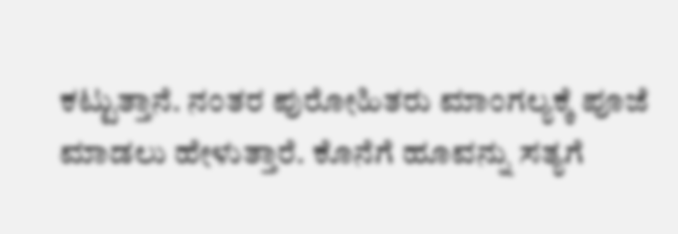ಕಟ್ಟುತ್ತಾನೆ. ನಂತರ ಪುರೋಹಿತರು ಮಾಂಗಲ್ಯಕ್ಕೆ ಪೂಜೆ ಮಾಡಲು ಹೇಳುತ್ತಾರೆ. ಕೊನೆಗೆ ಹೂವನ್ನು ಸತ್ಯಗೆ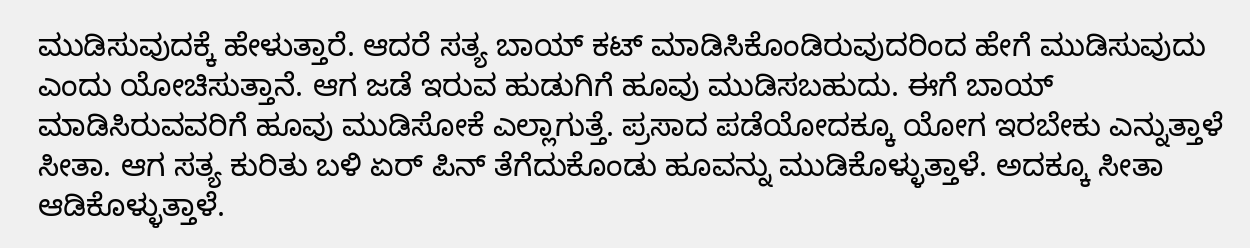ಮುಡಿಸುವುದಕ್ಕೆ ಹೇಳುತ್ತಾರೆ. ಆದರೆ ಸತ್ಯ ಬಾಯ್ ಕಟ್ ಮಾಡಿಸಿಕೊಂಡಿರುವುದರಿಂದ ಹೇಗೆ ಮುಡಿಸುವುದು ಎಂದು ಯೋಚಿಸುತ್ತಾನೆ. ಆಗ ಜಡೆ ಇರುವ ಹುಡುಗಿಗೆ ಹೂವು ಮುಡಿಸಬಹುದು. ಈಗೆ ಬಾಯ್ ಮಾಡಿಸಿರುವವರಿಗೆ ಹೂವು ಮುಡಿಸೋಕೆ ಎಲ್ಲಾಗುತ್ತೆ. ಪ್ರಸಾದ ಪಡೆಯೋದಕ್ಕೂ ಯೋಗ ಇರಬೇಕು ಎನ್ನುತ್ತಾಳೆ ಸೀತಾ. ಆಗ ಸತ್ಯ ಕುರಿತು ಬಳಿ ಏರ್ ಪಿನ್ ತೆಗೆದುಕೊಂಡು ಹೂವನ್ನು ಮುಡಿಕೊಳ್ಳುತ್ತಾಳೆ. ಅದಕ್ಕೂ ಸೀತಾ ಆಡಿಕೊಳ್ಳುತ್ತಾಳೆ.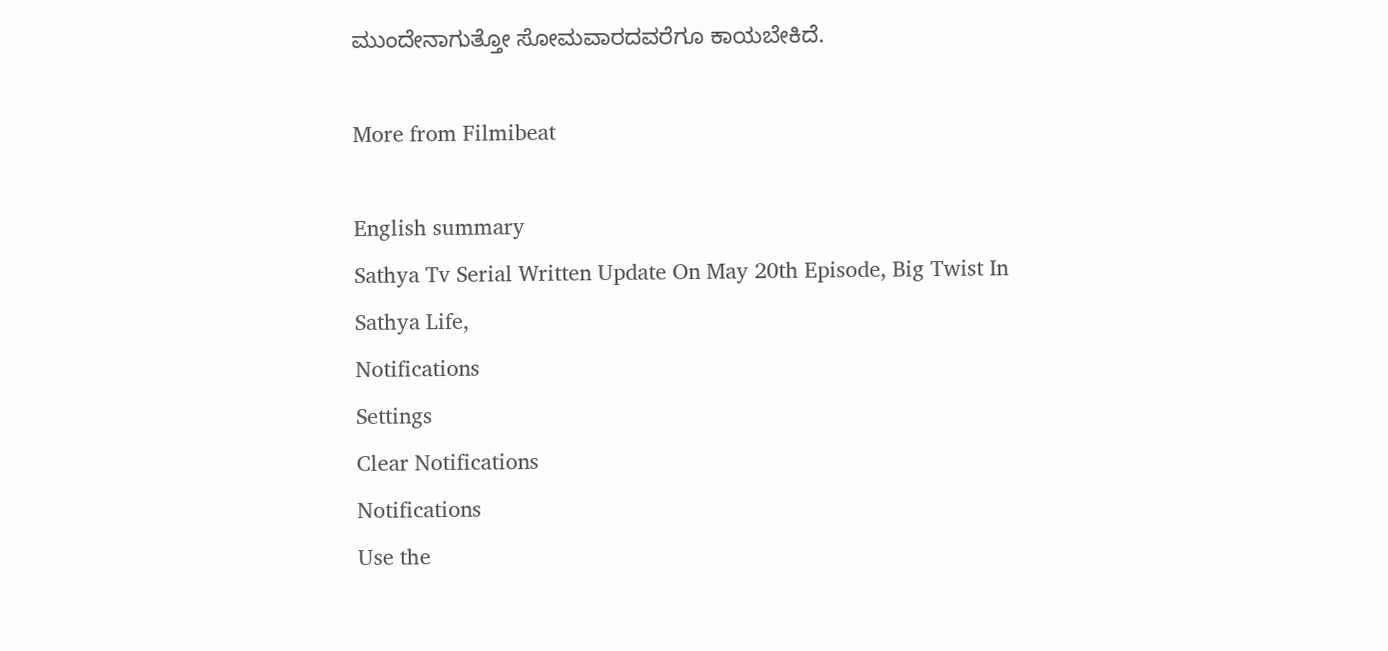ಮುಂದೇನಾಗುತ್ತೋ ಸೋಮವಾರದವರೆಗೂ ಕಾಯಬೇಕಿದೆ.

More from Filmibeat

English summary
Sathya Tv Serial Written Update On May 20th Episode, Big Twist In Sathya Life,
Notifications
Settings
Clear Notifications
Notifications
Use the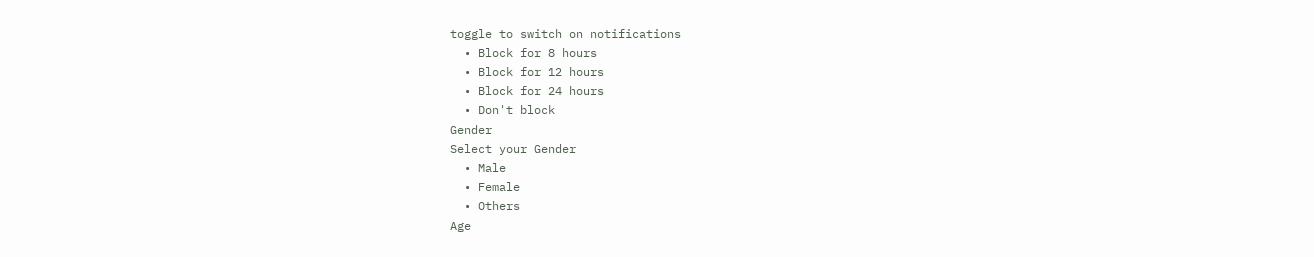toggle to switch on notifications
  • Block for 8 hours
  • Block for 12 hours
  • Block for 24 hours
  • Don't block
Gender
Select your Gender
  • Male
  • Female
  • Others
Age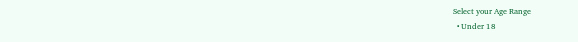Select your Age Range
  • Under 18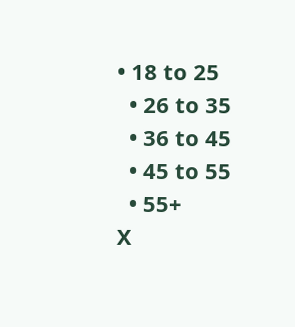• 18 to 25
  • 26 to 35
  • 36 to 45
  • 45 to 55
  • 55+
X